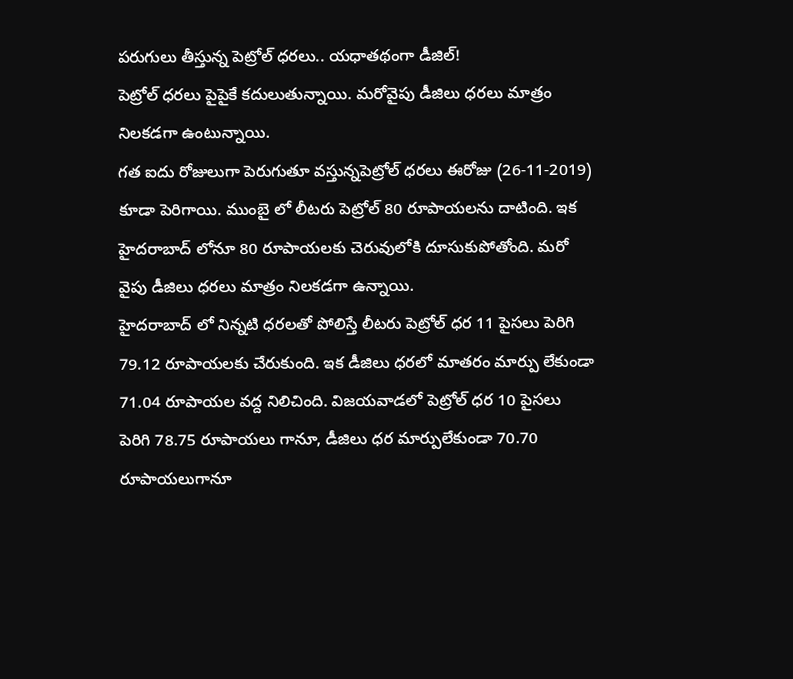పరుగులు తీస్తున్న పెట్రోల్ ధరలు.. యధాతథంగా డీజిల్!
పెట్రోల్ ధరలు పైపైకే కదులుతున్నాయి. మరోవైపు డీజిలు ధరలు మాత్రం నిలకడగా ఉంటున్నాయి.
గత ఐదు రోజులుగా పెరుగుతూ వస్తున్నపెట్రోల్ ధరలు ఈరోజు (26-11-2019) కూడా పెరిగాయి. ముంబై లో లీటరు పెట్రోల్ 80 రూపాయలను దాటింది. ఇక హైదరాబాద్ లోనూ 80 రూపాయలకు చెరువులోకి దూసుకుపోతోంది. మరో వైపు డీజిలు ధరలు మాత్రం నిలకడగా ఉన్నాయి.
హైదరాబాద్ లో నిన్నటి ధరలతో పోలిస్తే లీటరు పెట్రోల్ ధర 11 పైసలు పెరిగి 79.12 రూపాయలకు చేరుకుంది. ఇక డీజిలు ధరలో మాతరం మార్పు లేకుండా 71.04 రూపాయల వద్ద నిలిచింది. విజయవాడలో పెట్రోల్ ధర 10 పైసలు పెరిగి 78.75 రూపాయలు గానూ, డీజిలు ధర మార్పులేకుండా 70.70 రూపాయలుగానూ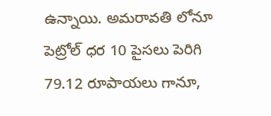ఉన్నాయి. అమరావతి లోనూ పెట్రోల్ ధర 10 పైసలు పెరిగి 79.12 రూపాయలు గానూ,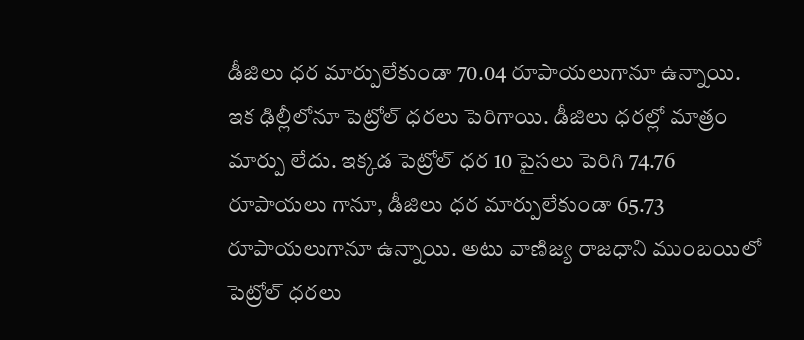డీజిలు ధర మార్పులేకుండా 70.04 రూపాయలుగానూ ఉన్నాయి.
ఇక ఢిల్లీలోనూ పెట్రోల్ ధరలు పెరిగాయి. డీజిలు ధరల్లో మాత్రం మార్పు లేదు. ఇక్కడ పెట్రోల్ ధర 10 పైసలు పెరిగి 74.76 రూపాయలు గానూ, డీజిలు ధర మార్పులేకుండా 65.73 రూపాయలుగానూ ఉన్నాయి. అటు వాణిజ్య రాజధాని ముంబయిలో పెట్రోల్ ధరలు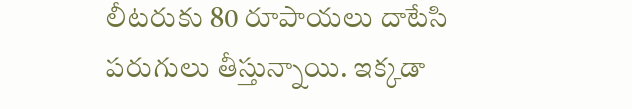లీటరుకు 80 రూపాయలు దాటేసి పరుగులు తీస్తున్నాయి. ఇక్కడా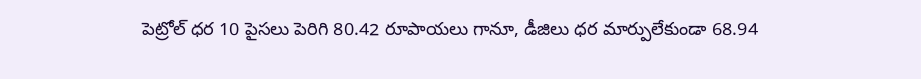పెట్రోల్ ధర 10 పైసలు పెరిగి 80.42 రూపాయలు గానూ, డీజిలు ధర మార్పులేకుండా 68.94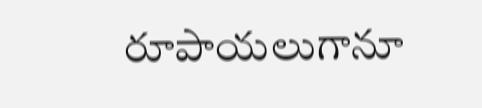రూపాయలుగానూ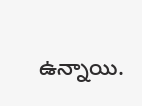ఉన్నాయి.